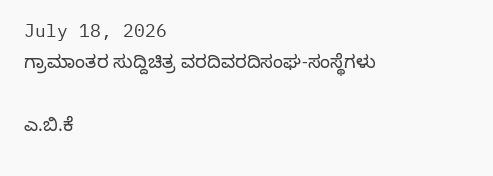July 18, 2026
ಗ್ರಾಮಾಂತರ ಸುದ್ದಿಚಿತ್ರ ವರದಿವರದಿಸಂಘ-ಸಂಸ್ಥೆಗಳು

ಎ.ಬಿ.ಕೆ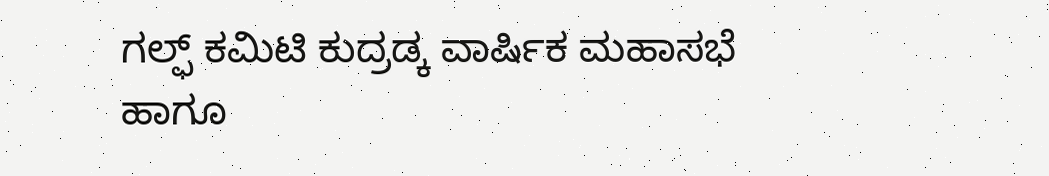ಗಲ್ಫ್ ಕಮಿಟಿ ಕುದ್ರಡ್ಕ ವಾರ್ಷಿಕ ಮಹಾಸಭೆ ಹಾಗೂ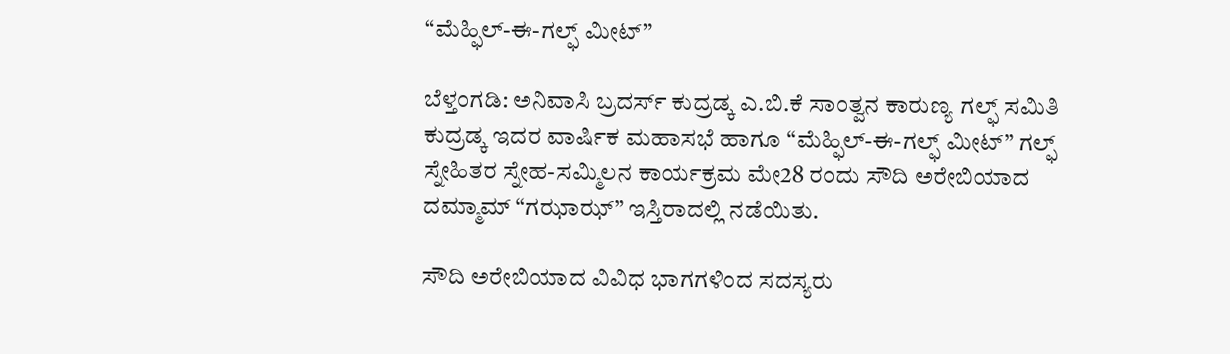“ಮೆಹ್ಫಿಲ್-ಈ-ಗಲ್ಫ್ ಮೀಟ್”

ಬೆಳ್ತಂಗಡಿ: ಅನಿವಾಸಿ‌ ಬ್ರದರ್ಸ್ ಕುದ್ರಡ್ಕ ಎ.ಬಿ.ಕೆ ಸಾಂತ್ವನ ಕಾರುಣ್ಯ ಗಲ್ಫ್ ಸಮಿತಿ ಕುದ್ರಡ್ಕ ಇದರ ವಾರ್ಷಿಕ ಮಹಾಸಭೆ ಹಾಗೂ “ಮೆಹ್ಫಿಲ್-ಈ-ಗಲ್ಫ್ ಮೀಟ್” ಗಲ್ಫ್ ಸ್ನೇಹಿತರ ಸ್ನೇಹ-ಸಮ್ಮಿಲನ ಕಾರ್ಯಕ್ರಮ ಮೇ28 ರಂದು ಸೌದಿ ಅರೇಬಿಯಾದ ದಮ್ಮಾಮ್ “ಗಝಾಝ್” ಇಸ್ತಿರಾದಲ್ಲಿ ನಡೆಯಿತು.

ಸೌದಿ ಅರೇಬಿಯಾದ ವಿವಿಧ ಭಾಗಗಳಿಂದ ಸದಸ್ಯರು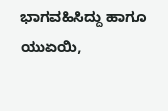ಭಾಗವಹಿಸಿದ್ದು ಹಾಗೂ ಯುಏಯಿ,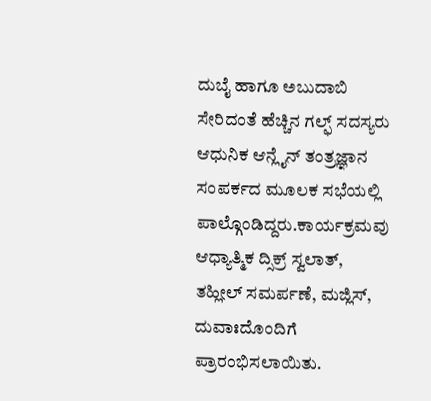ದುಬೈ ಹಾಗೂ ಅಬುದಾಬಿ ಸೇರಿದಂತೆ ಹೆಚ್ಚಿನ ಗಲ್ಫ್ ಸದಸ್ಯರು ಆಧುನಿಕ ಆನ್ಲೈನ್ ತಂತ್ರಜ್ಞಾನ ಸಂಪರ್ಕದ ಮೂಲಕ ಸಭೆಯಲ್ಲಿ ಪಾಲ್ಗೊಂಡಿದ್ದರು.ಕಾರ್ಯಕ್ರಮವು ಆಧ್ಯಾತ್ಮಿಕ ದ್ಸಿಕ್ರ್ ಸ್ವಲಾತ್, ತಹ್ಲೀಲ್ ಸಮರ್ಪಣೆ, ಮಜ್ಲಿಸ್, ದುವಾಃದೊಂದಿಗೆ ಪ್ರಾರಂಭಿಸಲಾಯಿತು.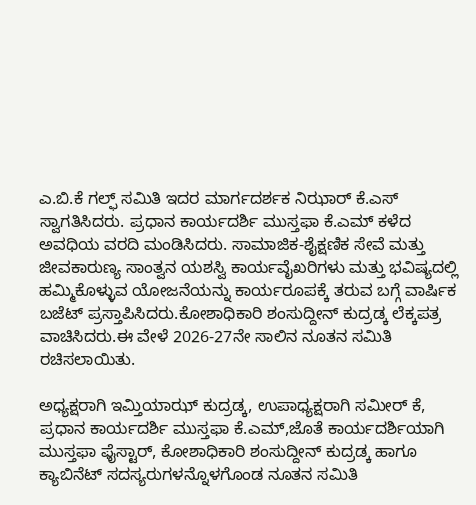ಎ.ಬಿ.ಕೆ ಗಲ್ಫ್ ಸಮಿತಿ ಇದರ ಮಾರ್ಗದರ್ಶಕ ನಿಝಾರ್ ಕೆ.ಎಸ್ ಸ್ವಾಗತಿಸಿದರು. ಪ್ರಧಾನ ಕಾರ್ಯದರ್ಶಿ ಮುಸ್ತಫಾ ಕೆ.ಎಮ್ ಕಳೆದ ಅವಧಿಯ ವರದಿ ಮಂಡಿಸಿದರು. ಸಾಮಾಜಿಕ-ಶೈಕ್ಷಣಿಕ ಸೇವೆ ಮತ್ತು ಜೀವಕಾರುಣ್ಯ ಸಾಂತ್ವನ ‌ಯಶಸ್ವಿ ಕಾರ್ಯವೈಖರಿಗಳು ಮತ್ತು ಭವಿಷ್ಯದಲ್ಲಿ ಹಮ್ಮಿಕೊಳ್ಳುವ ಯೋಜನೆಯನ್ನು ಕಾರ್ಯರೂಪಕ್ಕೆ ತರುವ ಬಗ್ಗೆ ವಾರ್ಷಿಕ ಬಜೆಟ್ ಪ್ರಸ್ತಾಪಿಸಿದರು.ಕೋಶಾಧಿಕಾರಿ ಶಂಸುದ್ದೀನ್ ಕುದ್ರಡ್ಕ ಲೆಕ್ಕಪತ್ರ ವಾಚಿಸಿದರು.ಈ ವೇಳೆ 2026-27ನೇ ಸಾಲಿನ ನೂತನ ಸಮಿತಿ ರಚಿಸಲಾಯಿತು.

ಅಧ್ಯಕ್ಷರಾಗಿ ಇಮ್ತಿಯಾಝ್ ಕುದ್ರಡ್ಕ, ಉಪಾಧ್ಯಕ್ಷರಾಗಿ ಸಮೀರ್ ಕೆ, ಪ್ರಧಾನ ಕಾರ್ಯದರ್ಶಿ ಮುಸ್ತಫಾ ಕೆ.ಎಮ್,ಜೊತೆ ಕಾರ್ಯದರ್ಶಿಯಾಗಿ ಮುಸ್ತಫಾ ಫೈಸ್ಟಾರ್, ಕೋಶಾಧಿಕಾರಿ ಶಂಸುದ್ದೀನ್ ಕುದ್ರಡ್ಕ ಹಾಗೂ ಕ್ಯಾಬಿನೆಟ್ ಸದಸ್ಯರುಗಳನ್ನೊಳಗೊಂಡ ನೂತನ ಸಮಿತಿ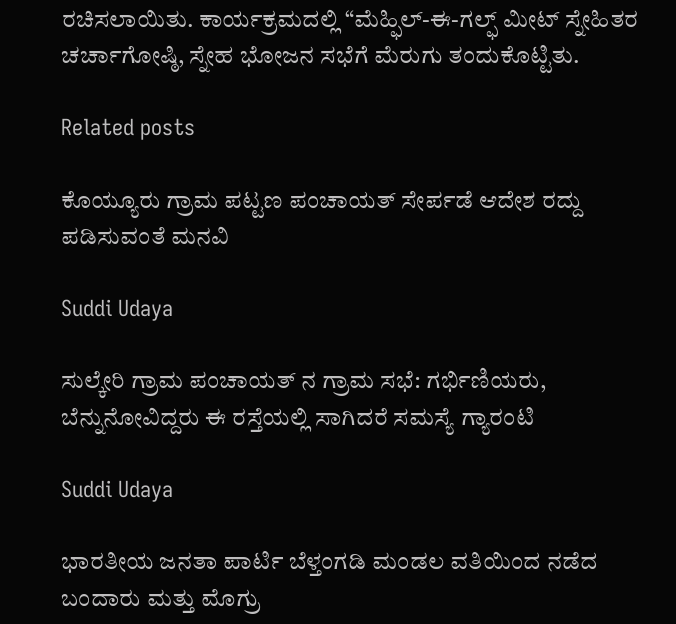ರಚಿಸಲಾಯಿತು. ಕಾರ್ಯಕ್ರಮದಲ್ಲಿ “ಮೆಹ್ಫಿಲ್-ಈ-ಗಲ್ಫ್ ಮೀಟ್ ಸ್ನೇಹಿತರ ಚರ್ಚಾಗೋಷ್ಠಿ, ಸ್ನೇಹ ಭೋಜನ ಸಭೆಗೆ ಮೆರುಗು ತಂದುಕೊಟ್ಟಿತು.

Related posts

ಕೊಯ್ಯೂರು ಗ್ರಾಮ ಪಟ್ಟಣ ಪಂಚಾಯತ್ ಸೇರ್ಪಡೆ ಆದೇಶ ರದ್ದು ಪಡಿಸುವಂತೆ ಮನವಿ

Suddi Udaya

ಸುಲ್ಕೇರಿ ಗ್ರಾಮ ಪಂಚಾಯತ್ ನ ಗ್ರಾಮ ಸಭೆ: ಗರ್ಭಿಣಿಯರು, ಬೆನ್ನುನೋವಿದ್ದರು ಈ ರಸ್ತೆಯಲ್ಲಿ ಸಾಗಿದರೆ ಸಮಸ್ಯೆ ಗ್ಯಾರಂಟಿ

Suddi Udaya

ಭಾರತೀಯ ಜನತಾ ಪಾರ್ಟಿ ಬೆಳ್ತಂಗಡಿ ಮಂಡಲ ವತಿಯಿಂದ ನಡೆದ ಬಂದಾರು ಮತ್ತು ಮೊಗ್ರು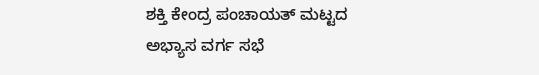ಶಕ್ತಿ ಕೇಂದ್ರ ಪಂಚಾಯತ್ ಮಟ್ಟದ ಅಭ್ಯಾಸ ವರ್ಗ ಸಭೆ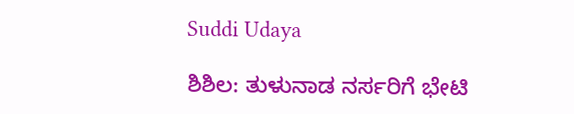Suddi Udaya

ಶಿಶಿಲ: ತುಳುನಾಡ ನರ್ಸರಿಗೆ ಭೇಟಿ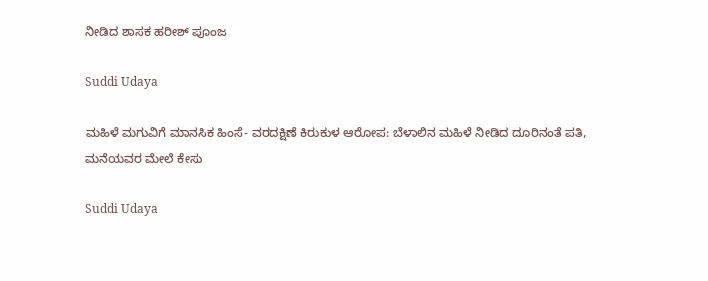ನೀಡಿದ ಶಾಸಕ ಹರೀಶ್ ಪೂಂಜ

Suddi Udaya

ಮಹಿಳೆ ಮಗುವಿಗೆ ಮಾನಸಿಕ ಹಿಂಸೆ- ವರದಕ್ಷಿಣೆ ಕಿರುಕುಳ ಆರೋಪ: ಬೆಳಾಲಿನ ಮಹಿಳೆ ನೀಡಿದ ದೂರಿನಂತೆ ಪತಿ, ಮನೆಯವರ ಮೇಲೆ ಕೇಸು

Suddi Udaya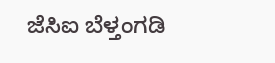ಜೆಸಿಐ ಬೆಳ್ತಂಗಡಿ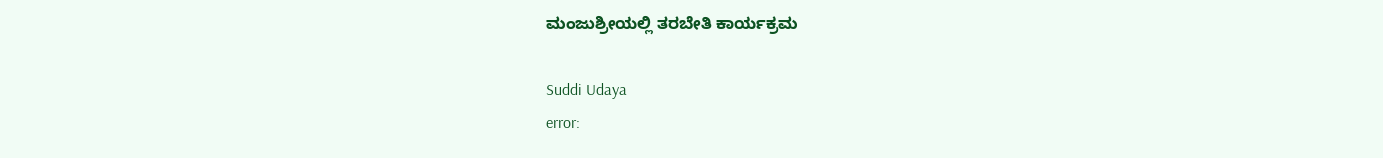ಮಂಜುಶ್ರೀಯಲ್ಲಿ ತರಬೇತಿ ಕಾರ್ಯಕ್ರಮ

Suddi Udaya
error: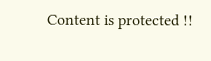Content is protected !!